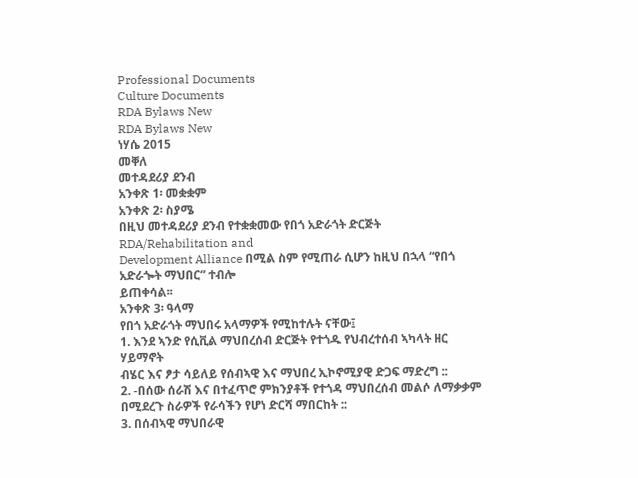Professional Documents
Culture Documents
RDA Bylaws New
RDA Bylaws New
ነሃሴ 2015
መቐለ
መተዳደሪያ ደንብ
አንቀጽ 1፡ መቋቋም
አንቀጽ 2፡ ስያሜ
በዚህ መተዳደሪያ ደንብ የተቋቋመው የበጎ አድራጎት ድርጅት RDA/Rehabilitation and
Development Alliance በሚል ስም የሚጠራ ሲሆን ከዚህ በኋላ “የበጎ አድራጐት ማህበር” ተብሎ
ይጠቀሳል፡፡
አንቀጽ 3፡ ዓላማ
የበጎ አድራጎት ማህበሩ አላማዎች የሚከተሉት ናቸው፤
1. እንደ ኣንድ የሲቪል ማህበረሰብ ድርጅት የተጎዱ የህብረተሰብ ኣካላት ዘር ሃይማኖት
ብሄር እና ፆታ ሳይለይ የሰብኣዊ እና ማህበረ ኢኮኖሚያዊ ድጋፍ ማድረግ ::
2. -በሰው ሰራሽ እና በተፈጥሮ ምክንያቶች የተጎዳ ማህበረሰብ መልሶ ለማቃቃም
በሚደረጉ ስራዎች የራሳችን የሆነ ድርሻ ማበርከት ::
3. በሰብኣዊ ማህበራዊ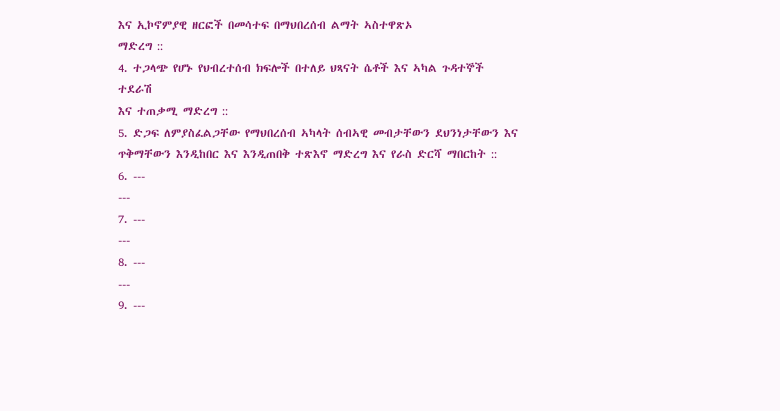እና ኢኮኖምያዊ ዘርፎች በመሳተፍ በማህበረሰብ ልማት ኣስተዋጽኦ
ማድረግ ::
4. ተጋላጭ የሆኑ የህብረተሰብ ክፍሎች በተለይ ህጻናት ሴቶች እና ኣካል ጉዳተኞች ተደራሽ
እና ተጠቃሚ ማድረግ ::
5. ድጋፍ ለምያስፈልጋቸው የማህበረሰብ ኣካላት ሰብኣዊ መብታቸውን ደህንነታቸውን እና
ጥቅማቸውን እንዲከበር እና እንዲጠበቅ ተጽእኖ ማድረግ እና የራስ ድርሻ ማበርከት ::
6. ---
---
7. ---
---
8. ---
---
9. ---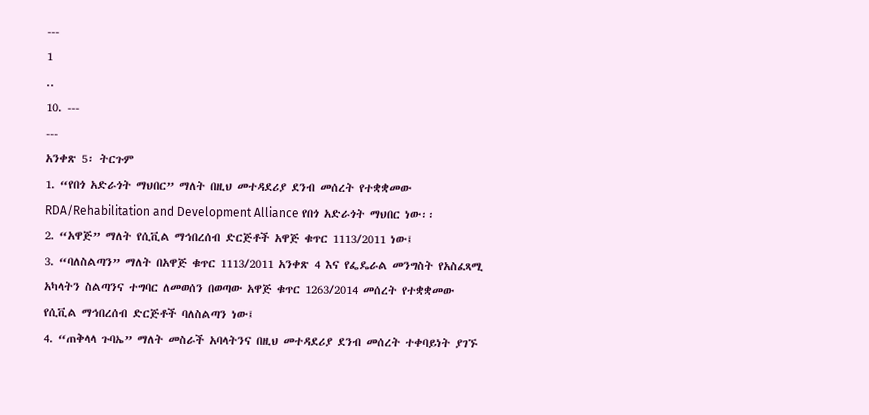---
1
..
10. ---
---
አንቀጽ 5፡ ትርጉም
1. “የበጎ አድራጎት ማህበር” ማለት በዚህ መተዳደሪያ ደንብ መሰረት የተቋቋመው
RDA/Rehabilitation and Development Alliance የበጎ አድራጎት ማህበር ነው፡፡
2. “አዋጅ” ማለት የሲቪል ማኅበረሰብ ድርጅቶች አዋጅ ቁጥር 1113/2011 ነው፤
3. “ባለስልጣን” ማለት በአዋጅ ቁጥር 1113/2011 አንቀጽ 4 እና የፌዴራል መንግስት የአስፈጻሚ
አካላትን ስልጣንና ተግባር ለመወሰን በወጣው አዋጅ ቁጥር 1263/2014 መሰረት የተቋቋመው
የሲቪል ማኅበረሰብ ድርጅቶች ባለስልጣን ነው፤
4. “ጠቅላላ ጉባኤ” ማለት መስራች አባላትንና በዚህ መተዳደሪያ ደንብ መሰረት ተቀባይነት ያገኙ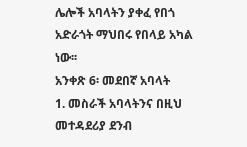ሌሎች አባላትን ያቀፈ የበጎ አድራጎት ማህበሩ የበላይ አካል ነው፡፡
አንቀጽ 6፡ መደበኛ አባላት
1. መስራች አባላትንና በዚህ መተዳደሪያ ደንብ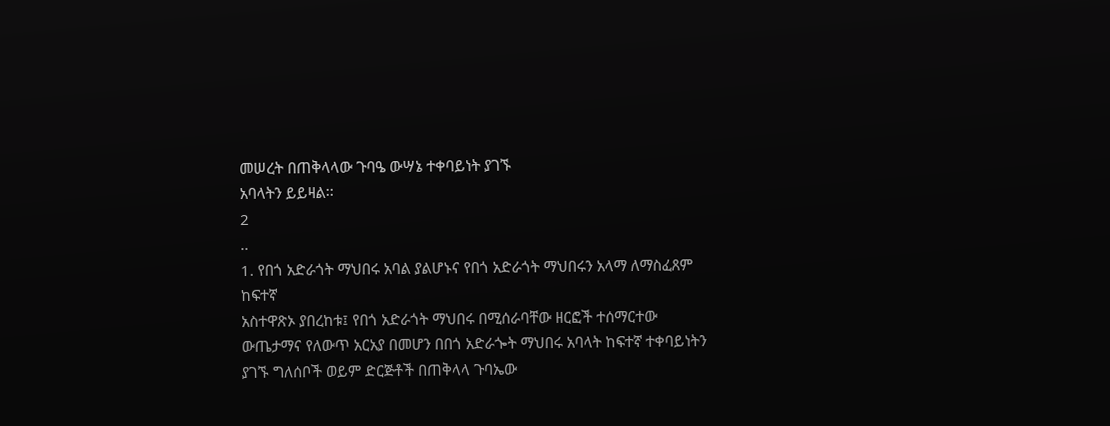መሠረት በጠቅላላው ጉባዔ ውሣኔ ተቀባይነት ያገኙ
አባላትን ይይዛል፡፡
2
..
1. የበጎ አድራጎት ማህበሩ አባል ያልሆኑና የበጎ አድራጎት ማህበሩን አላማ ለማስፈጸም ከፍተኛ
አስተዋጽኦ ያበረከቱ፤ የበጎ አድራጎት ማህበሩ በሚሰራባቸው ዘርፎች ተሰማርተው
ውጤታማና የለውጥ አርአያ በመሆን በበጎ አድራጐት ማህበሩ አባላት ከፍተኛ ተቀባይነትን
ያገኙ ግለሰቦች ወይም ድርጅቶች በጠቅላላ ጉባኤው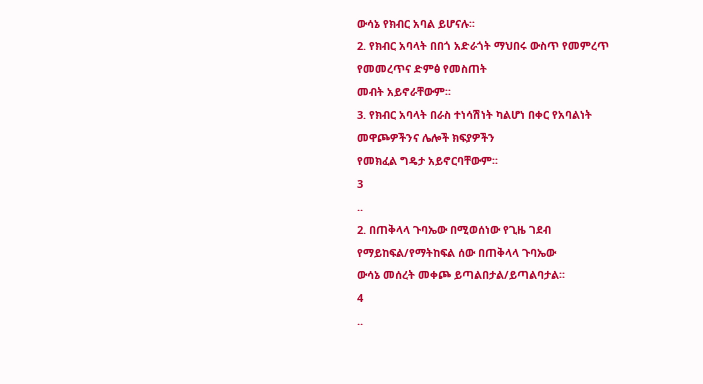ውሳኔ የክብር አባል ይሆናሉ፡፡
2. የክብር አባላት በበጎ አድራጎት ማህበሩ ውስጥ የመምረጥ የመመረጥና ድምፅ የመስጠት
መብት አይኖራቸውም፡፡
3. የክብር አባላት በራስ ተነሳሽነት ካልሆነ በቀር የአባልነት መዋጮዎችንና ሌሎች ክፍያዎችን
የመክፈል ግዴታ አይኖርባቸውም፡፡
3
..
2. በጠቅላላ ጉባኤው በሚወሰነው የጊዜ ገደብ የማይከፍል/የማትከፍል ሰው በጠቅላላ ጉባኤው
ውሳኔ መሰረት መቀጮ ይጣልበታል/ይጣልባታል፡፡
4
..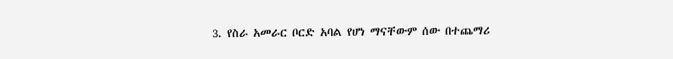3. የስራ አመራር ቦርድ አባል የሆነ ማናቸውም ሰው በተጨማሪ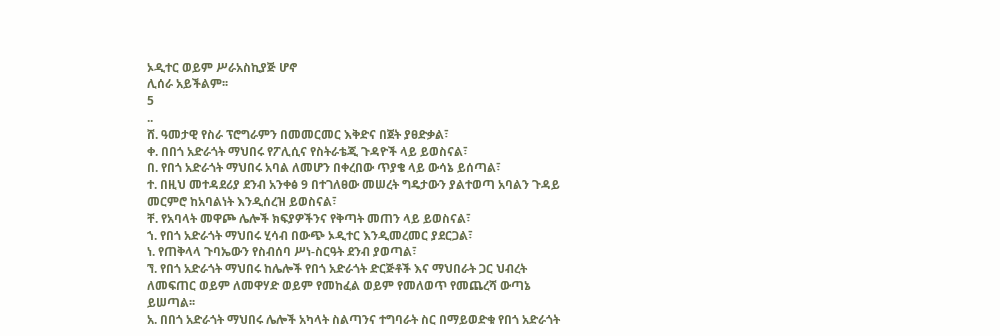ኦዲተር ወይም ሥራአስኪያጅ ሆኖ
ሊሰራ አይችልም፡፡
5
..
ሸ. ዓመታዊ የስራ ፕሮግራምን በመመርመር እቅድና በጀት ያፀድቃል፣
ቀ. በበጎ አድራጎት ማህበሩ የፖሊሲና የስትራቴጂ ጉዳዮች ላይ ይወስናል፣
በ. የበጎ አድራጎት ማህበሩ አባል ለመሆን በቀረበው ጥያቄ ላይ ውሳኔ ይሰጣል፣
ተ. በዚህ መተዳደሪያ ደንብ አንቀፅ 9 በተገለፀው መሠረት ግዴታውን ያልተወጣ አባልን ጉዳይ
መርምሮ ከአባልነት እንዲሰረዝ ይወስናል፣
ቸ. የአባላት መዋጮ ሌሎች ክፍያዎችንና የቅጣት መጠን ላይ ይወስናል፣
ኀ. የበጎ አድራጎት ማህበሩ ሂሳብ በውጭ ኦዲተር እንዲመረመር ያደርጋል፣
ነ. የጠቅላላ ጉባኤውን የስብሰባ ሥነ-ስርዓት ደንብ ያወጣል፣
ኘ. የበጎ አድራጎት ማህበሩ ከሌሎች የበጎ አድራጎት ድርጅቶች እና ማህበራት ጋር ህብረት
ለመፍጠር ወይም ለመዋሃድ ወይም የመከፈል ወይም የመለወጥ የመጨረሻ ውጣኔ
ይሠጣል፡፡
አ. በበጎ አድራጎት ማህበሩ ሌሎች አካላት ስልጣንና ተግባራት ስር በማይወድቁ የበጎ አድራጎት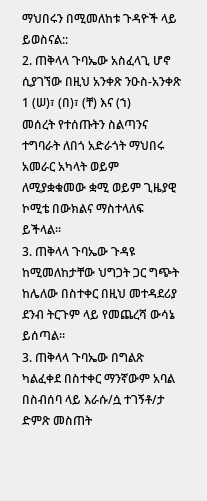ማህበሩን በሚመለከቱ ጉዳዮች ላይ ይወስናል::
2. ጠቅላላ ጉባኤው አስፈላጊ ሆኖ ሲያገኘው በዚህ አንቀጽ ንዑስ-አንቀጽ 1 (ሠ)፣ (በ)፣ (ቸ) እና (ኀ)
መሰረት የተሰጡትን ስልጣንና ተግባራት ለበጎ አድራጎት ማህበሩ አመራር አካላት ወይም
ለሚያቋቁመው ቋሚ ወይም ጊዜያዊ ኮሚቴ በውክልና ማስተላለፍ ይችላል፡፡
3. ጠቅላላ ጉባኤው ጉዳዩ ከሚመለከታቸው ህግጋት ጋር ግጭት ከሌለው በስተቀር በዚህ መተዳደሪያ
ደንብ ትርጉም ላይ የመጨረሻ ውሳኔ ይሰጣል፡፡
3. ጠቅላላ ጉባኤው በግልጽ ካልፈቀደ በስተቀር ማንኛውም አባል በስብሰባ ላይ እራሱ/ሷ ተገኝቶ/ታ
ድምጽ መስጠት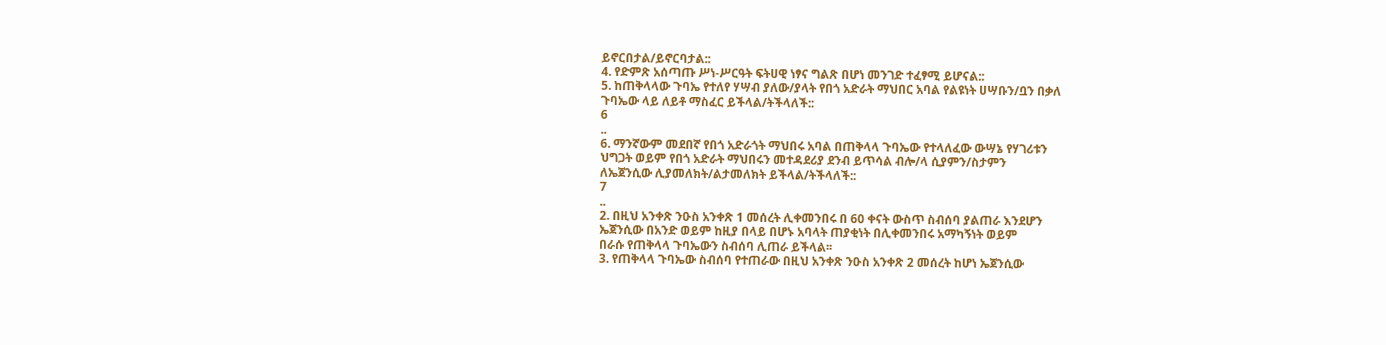ይኖርበታል/ይኖርባታል::
4. የድምጽ አሰጣጡ ሥነ-ሥርዓት ፍትሀዊ ነፃና ግልጽ በሆነ መንገድ ተፈፃሚ ይሆናል::
5. ከጠቅላላው ጉባኤ የተለየ ሃሣብ ያለው/ያላት የበጎ አድራት ማህበር አባል የልዩነት ሀሣቡን/ቧን በቃለ
ጉባኤው ላይ ለይቶ ማስፈር ይችላል/ትችላለች::
6
..
6. ማንኛውም መደበኛ የበጎ አድራጎት ማህበሩ አባል በጠቅላላ ጉባኤው የተላለፈው ውሣኔ የሃገሪቱን
ህግጋት ወይም የበጎ አድራት ማህበሩን መተዳደሪያ ደንብ ይጥሳል ብሎ/ላ ሲያምን/ስታምን
ለኤጀንሲው ሊያመለክት/ልታመለክት ይችላል/ትችላለች::
7
..
2. በዚህ አንቀጽ ንዑስ አንቀጽ 1 መሰረት ሊቀመንበሩ በ 60 ቀናት ውስጥ ስብሰባ ያልጠራ እንደሆን
ኤጀንሲው በአንድ ወይም ከዚያ በላይ በሆኑ አባላት ጠያቂነት በሊቀመንበሩ አማካኝነት ወይም
በራሱ የጠቅላላ ጉባኤውን ስብሰባ ሊጠራ ይችላል፡፡
3. የጠቅላላ ጉባኤው ስብሰባ የተጠራው በዚህ አንቀጽ ንዑስ አንቀጽ 2 መሰረት ከሆነ ኤጀንሲው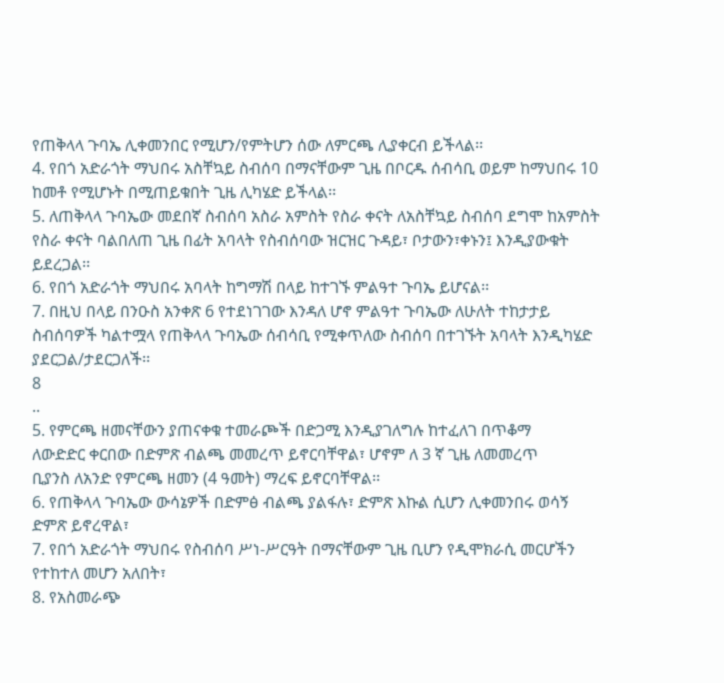የጠቅላላ ጉባኤ ሊቀመንበር የሚሆን/የምትሆን ሰው ለምርጫ ሊያቀርብ ይችላል፡፡
4. የበጎ አድራጎት ማህበሩ አስቸኳይ ስብሰባ በማናቸውም ጊዜ በቦርዱ ሰብሳቢ ወይም ከማህበሩ 10
ከመቶ የሚሆኑት በሚጠይቁበት ጊዜ ሊካሄድ ይችላል፡፡
5. ለጠቅላላ ጉባኤው መደበኛ ስብሰባ አስራ አምስት የስራ ቀናት ለአስቸኳይ ስብሰባ ደግሞ ከአምስት
የስራ ቀናት ባልበለጠ ጊዜ በፊት አባላት የስብሰባው ዝርዝር ጉዳይ፣ ቦታውን፣ቀኑን፤ እንዲያውቁት
ይደረጋል፡፡
6. የበጎ አድራጎት ማህበሩ አባላት ከግማሽ በላይ ከተገኙ ምልዓተ ጉባኤ ይሆናል፡፡
7. በዚህ በላይ በንዑስ አንቀጽ 6 የተደነገገው እንዳለ ሆኖ ምልዓተ ጉባኤው ለሁለት ተከታታይ
ስብሰባዎች ካልተሟላ የጠቅላላ ጉባኤው ሰብሳቢ የሚቀጥለው ስብሰባ በተገኙት አባላት እንዲካሄድ
ያደርጋል/ታደርጋለች፡፡
8
..
5. የምርጫ ዘመናቸውን ያጠናቀቁ ተመራጮች በድጋሚ እንዲያገለግሉ ከተፈለገ በጥቆማ
ለውድድር ቀርበው በድምጽ ብልጫ መመረጥ ይኖርባቸዋል፣ ሆኖም ለ 3 ኛ ጊዜ ለመመረጥ
ቢያንስ ለአንድ የምርጫ ዘመን (4 ዓመት) ማረፍ ይኖርባቸዋል፡፡
6. የጠቅላላ ጉባኤው ውሳኔዎች በድምፅ ብልጫ ያልፋሉ፣ ድምጽ እኩል ሲሆን ሊቀመንበሩ ወሳኝ
ድምጽ ይኖረዋል፣
7. የበጎ አድራጎት ማህበሩ የስብሰባ ሥነ-ሥርዓት በማናቸውም ጊዜ ቢሆን የዲሞክራሲ መርሆችን
የተከተለ መሆን አለበት፣
8. የአስመራጭ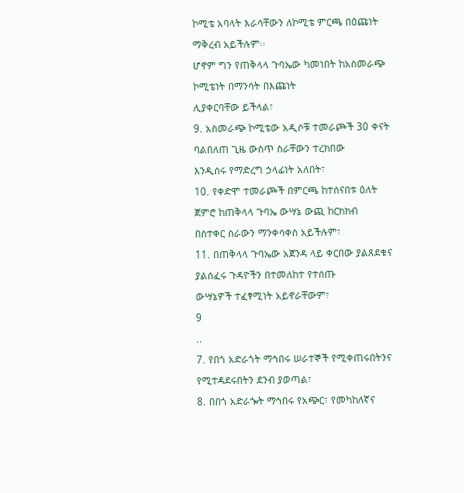ኮሚቴ አባላት እራሳቸውን ለኮሚቴ ምርጫ በዕጩነት ማቅረብ አይችሉም፡፡
ሆኖም ግን የጠቅላላ ጉባኤው ካመነበት ከአስመራጭ ኮሚቴነት በማንሳት በእጩነት
ሊያቀርባቸው ይችላል፣
9. አስመራጭ ኮሚቴው አዲሶቹ ተመራጮች 30 ቀናት ባልበለጠ ጊዜ ውስጥ ስራቸውን ተረክበው
እንዲሰሩ የማድረግ ኃላፊነት አለበት፣
10. የቀድሞ ተመራጮች በምርጫ ከተሰናበቱ ዕለት ጀምሮ ከጠቅላላ ጉባኤ ውሣኔ ውጪ ከርክክብ
በስተቀር ስራውን ማንቀሳቀስ አይችሉም፣
11. በጠቅላላ ጉባኤው አጀንዳ ላይ ቀርበው ያልጸደቁና ያልሰፈሩ ጉዳዮችን በተመለከተ የተሰጡ
ውሣኔዎች ተፈፃሚነት አይኖራቸውም፣
9
..
7. የበጎ አድራጎት ማኅበሩ ሠራተኞች የሚቀጠሩበትንና የሚተዳደሩበትን ደንብ ያወጣል፣
8. በበጎ አድራጐት ማኅበሩ የአጭር፣ የመካከለኛና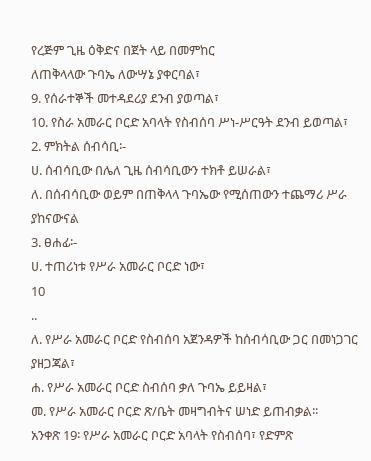የረጅም ጊዜ ዕቅድና በጀት ላይ በመምከር
ለጠቅላላው ጉባኤ ለውሣኔ ያቀርባል፣
9. የሰራተኞች መተዳደሪያ ደንብ ያወጣል፣
10. የስራ አመራር ቦርድ አባላት የስብሰባ ሥነ-ሥርዓት ደንብ ይወጣል፣
2. ምክትል ሰብሳቢ፡-
ሀ. ሰብሳቢው በሌለ ጊዜ ሰብሳቢውን ተክቶ ይሠራል፣
ለ. በሰብሳቢው ወይም በጠቅላላ ጉባኤው የሚሰጠውን ተጨማሪ ሥራ ያከናውናል
3. ፀሐፊ፡-
ሀ. ተጠሪነቱ የሥራ አመራር ቦርድ ነው፣
10
..
ለ. የሥራ አመራር ቦርድ የስብሰባ አጀንዳዎች ከሰብሳቢው ጋር በመነጋገር ያዘጋጃል፣
ሐ. የሥራ አመራር ቦርድ ስብሰባ ቃለ ጉባኤ ይይዛል፣
መ. የሥራ አመራር ቦርድ ጽ/ቤት መዛግብትና ሠነድ ይጠብቃል፡፡
አንቀጽ 19፡ የሥራ አመራር ቦርድ አባላት የስብሰባ፣ የድምጽ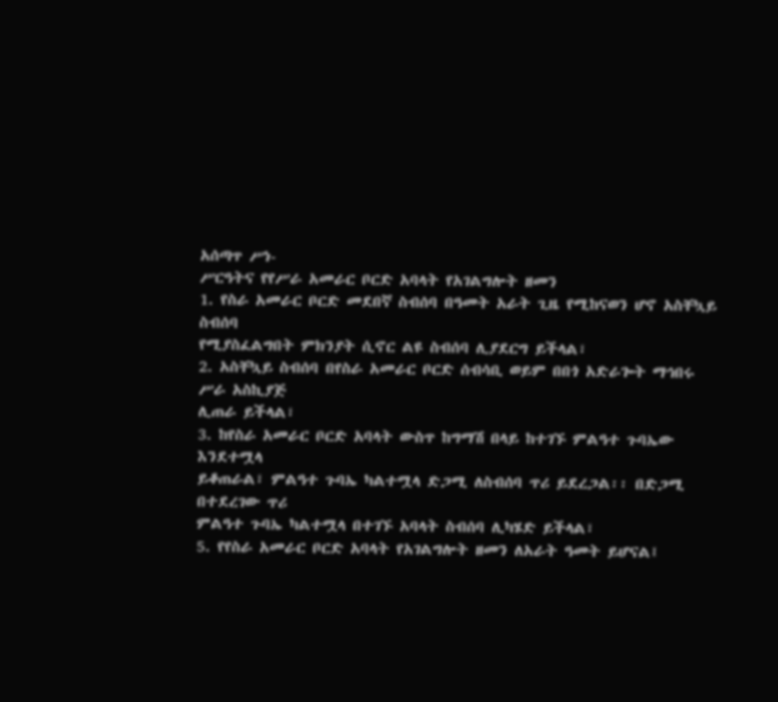አሰጣጥ ሥነ-
ሥርዓትና የየሥራ አመራር ቦርድ አባላት የአገልግሎት ዘመን
1. የስራ አመራር ቦርድ መደበኛ ስብሰባ በዓመት አራት ጊዜ የሚከናወን ሆኖ አስቸኳይ ስብሰባ
የሚያስፈልግበት ምክንያት ሲኖር ልዩ ስብሰባ ሊያደርግ ይችላል፣
2. አስቸኳይ ስብሰባ በየስራ አመራር ቦርድ ሰብሳቢ ወይም በበጎ አድራጐት ማኅበሩ ሥራ አስኪያጅ
ሊጠራ ይችላል፣
3. ከየስራ አመራር ቦርድ አባላት ውስጥ ከግማሽ በላይ ከተገኙ ምልዓተ ጉባኤው እንደተሟላ
ይቆጠራል፣ ምልዓተ ጉባኤ ካልተሟላ ድጋሚ ለስብሰባ ጥሪ ይደረጋል፡፡ በድጋሚ በተደረገው ጥሪ
ምልዓተ ጉባኤ ካልተሟላ በተገኙ አባላት ስብሰባ ሊካሄድ ይችላል፣
5. የየስራ አመራር ቦርድ አባላት የአገልግሎት ዘመን ለአራት ዓመት ይሆናል፤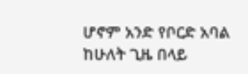ሆኖም አንድ የቦርድ አባል
ከሁለት ጊዜ በላይ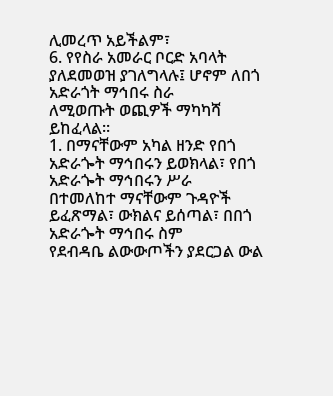ሊመረጥ አይችልም፣
6. የየስራ አመራር ቦርድ አባላት ያለደመወዝ ያገለግላሉ፤ ሆኖም ለበጎ አድራጎት ማኅበሩ ስራ
ለሚወጡት ወጪዎች ማካካሻ ይከፈላል፡፡
1. በማናቸውም አካል ዘንድ የበጎ አድራጐት ማኅበሩን ይወክላል፣ የበጎ አድራጐት ማኅበሩን ሥራ
በተመለከተ ማናቸውም ጉዳዮች ይፈጽማል፣ ውክልና ይሰጣል፣ በበጎ አድራጐት ማኅበሩ ስም
የደብዳቤ ልውውጦችን ያደርጋል ውል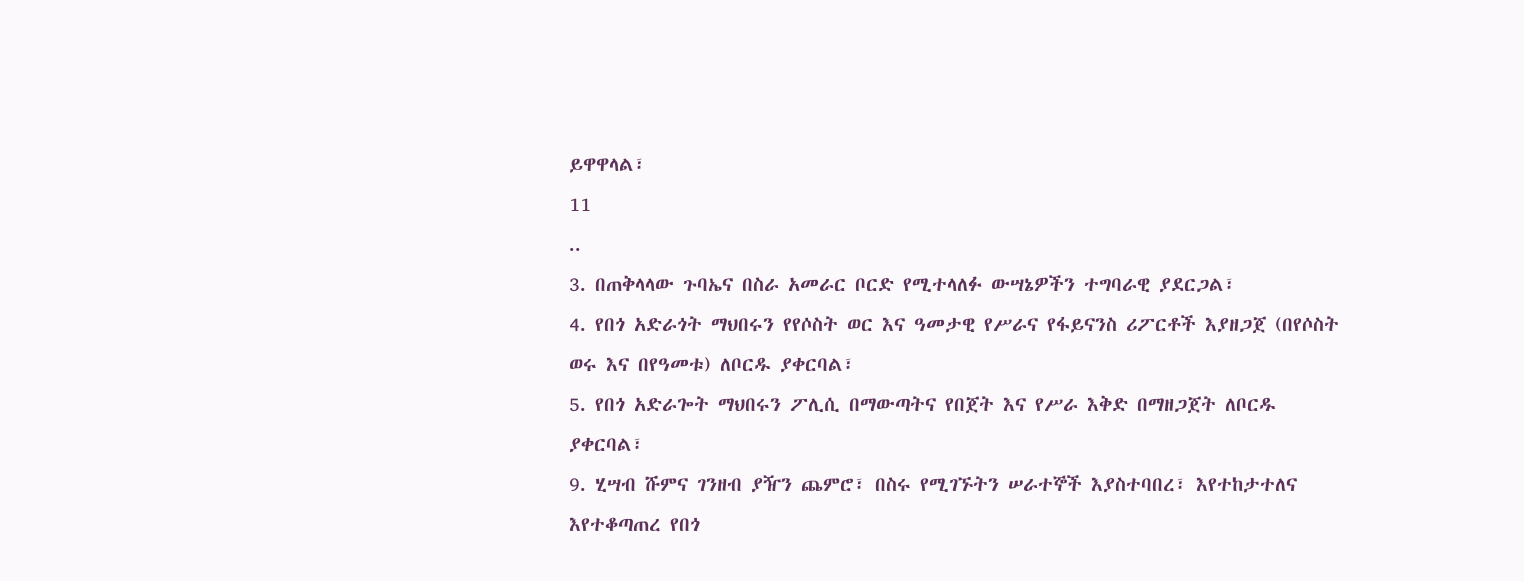ይዋዋላል፣
11
..
3. በጠቅላላው ጉባኤና በስራ አመራር ቦርድ የሚተላለፉ ውሣኔዎችን ተግባራዊ ያደርጋል፣
4. የበጎ አድራጎት ማህበሩን የየሶስት ወር እና ዓመታዊ የሥራና የፋይናንስ ሪፖርቶች እያዘጋጀ (በየሶስት
ወሩ እና በየዓመቱ) ለቦርዱ ያቀርባል፣
5. የበጎ አድራጐት ማህበሩን ፖሊሲ በማውጣትና የበጀት እና የሥራ እቅድ በማዘጋጀት ለቦርዱ
ያቀርባል፣
9. ሂሣብ ሹምና ገንዘብ ያዥን ጨምሮ፣ በስሩ የሚገኙትን ሠራተኞች እያስተባበረ፣ እየተከታተለና
እየተቆጣጠረ የበጎ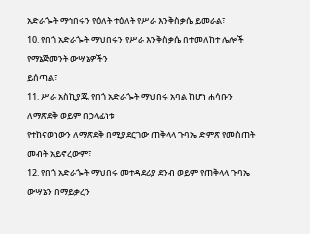አድራጐት ማኅበሩን የዕለት ተዕለት የሥራ እንቅስቃሴ ይመራል፣
10. የበጎ አድራጐት ማህበሩን የሥራ እንቅስቃሴ በተመለከተ ሌሎች የማኔጅመንት ውሣኔዎችን
ይሰጣል፣
11. ሥራ አስኪያጁ የበጎ አድራጐት ማህበሩ አባል ከሆነ ሐሳቡን ለማጽደቅ ወይም በኃላፊነቱ
የተከናወነውን ለማጽደቅ በሚያደርገው ጠቅላላ ጉባኤ ድምጽ የመስጠት መብት አይኖረውም፣
12. የበጎ አድራጐት ማህበሩ መተዳደሪያ ደንብ ወይም የጠቅላላ ጉባኤ ውሣኔን በማይቃረን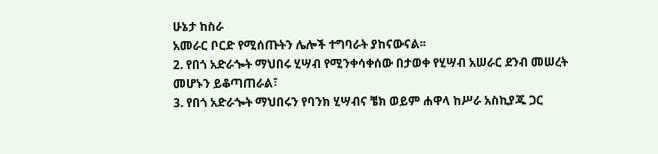ሁኔታ ከስራ
አመራር ቦርድ የሚሰጡትን ሌሎች ተግባራት ያከናውናል፡፡
2. የበጎ አድራጐት ማህበሩ ሂሣብ የሚንቀሳቀሰው በታወቀ የሂሣብ አሠራር ደንብ መሠረት
መሆኑን ይቆጣጠራል፣
3. የበጎ አድራጐት ማህበሩን የባንክ ሂሣብና ቼክ ወይም ሐዋላ ከሥራ አስኪያጁ ጋር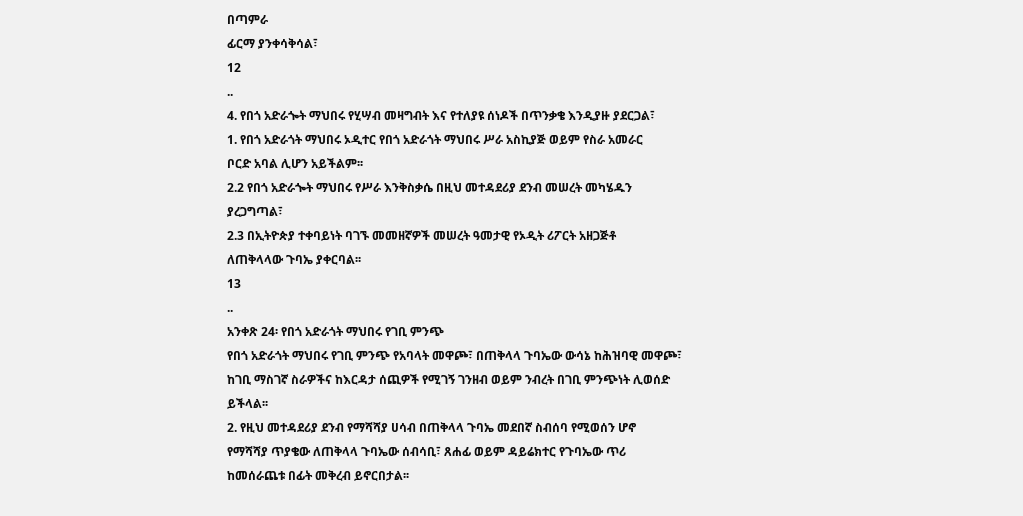በጣምራ
ፊርማ ያንቀሳቅሳል፣
12
..
4. የበጎ አድራጐት ማህበሩ የሂሣብ መዛግብት እና የተለያዩ ሰነዶች በጥንቃቄ እንዲያዙ ያደርጋል፣
1. የበጎ አድራጎት ማህበሩ ኦዲተር የበጎ አድራጎት ማህበሩ ሥራ አስኪያጅ ወይም የስራ አመራር
ቦርድ አባል ሊሆን አይችልም፡፡
2.2 የበጎ አድራጐት ማህበሩ የሥራ እንቅስቃሴ በዚህ መተዳደሪያ ደንብ መሠረት መካሄዱን
ያረጋግጣል፣
2.3 በኢትዮጵያ ተቀባይነት ባገኙ መመዘኛዎች መሠረት ዓመታዊ የኦዲት ሪፖርት አዘጋጅቶ
ለጠቅላላው ጉባኤ ያቀርባል፡፡
13
..
አንቀጽ 24፡ የበጎ አድራጎት ማህበሩ የገቢ ምንጭ
የበጎ አድራጎት ማህበሩ የገቢ ምንጭ የአባላት መዋጮ፣ በጠቅላላ ጉባኤው ውሳኔ ከሕዝባዊ መዋጮ፣
ከገቢ ማስገኛ ስራዎችና ከእርዳታ ሰጪዎች የሚገኝ ገንዘብ ወይም ንብረት በገቢ ምንጭነት ሊወሰድ
ይችላል፡፡
2. የዚህ መተዳደሪያ ደንብ የማሻሻያ ሀሳብ በጠቅላላ ጉባኤ መደበኛ ስብሰባ የሚወሰን ሆኖ
የማሻሻያ ጥያቄው ለጠቅላላ ጉባኤው ሰብሳቢ፣ ጸሐፊ ወይም ዳይሬክተር የጉባኤው ጥሪ
ከመሰራጨቱ በፊት መቅረብ ይኖርበታል፡፡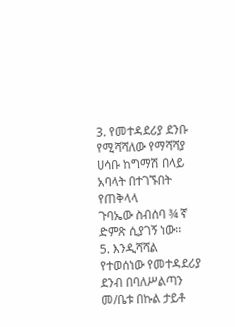3. የመተዳደሪያ ደንቡ የሚሻሻለው የማሻሻያ ሀሳቡ ከግማሽ በላይ አባላት በተገኙበት የጠቅላላ
ጉባኤው ስብሰባ ¾ ኛ ድምጽ ሲያገኝ ነው፡፡
5. እንዲሻሻል የተወሰነው የመተዳደሪያ ደንብ በባለሥልጣን መ/ቤቱ በኩል ታይቶ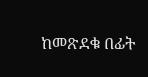ከመጽደቁ በፊት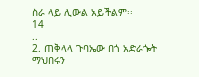ስራ ላይ ሊውል አይችልም፡፡
14
..
2. ጠቅላላ ጉባኤው በጎ አድራጐት ማህበሩን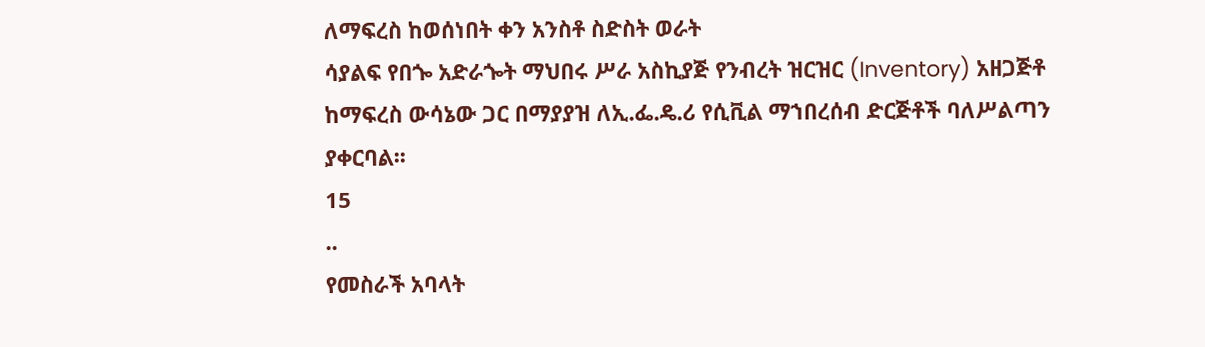ለማፍረስ ከወሰነበት ቀን አንስቶ ስድስት ወራት
ሳያልፍ የበጐ አድራጐት ማህበሩ ሥራ አስኪያጅ የንብረት ዝርዝር (Inventory) አዘጋጅቶ
ከማፍረስ ውሳኔው ጋር በማያያዝ ለኢ.ፌ.ዴ.ሪ የሲቪል ማኀበረሰብ ድርጅቶች ባለሥልጣን
ያቀርባል፡፡
15
..
የመስራች አባላት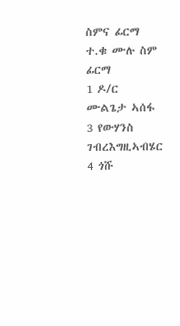ስምና ፊርማ
ተ.ቁ ሙሉ ስም ፊርማ
1 ዶ/ር ሙልጌታ ኣሰፋ
3 የውሃንስ ገብረእግዚኣብሄር
4 ጎሹ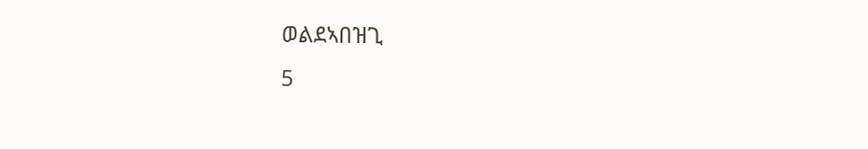ወልደኣበዝጊ
5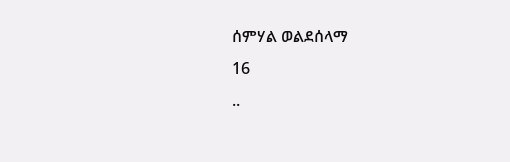ሰምሃል ወልደሰላማ
16
..